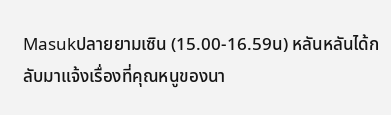Masukปลายยามเซิน (15.00-16.59น) หลันหลันได้กลับมาแจ้งเรื่องที่คุณหนูของนา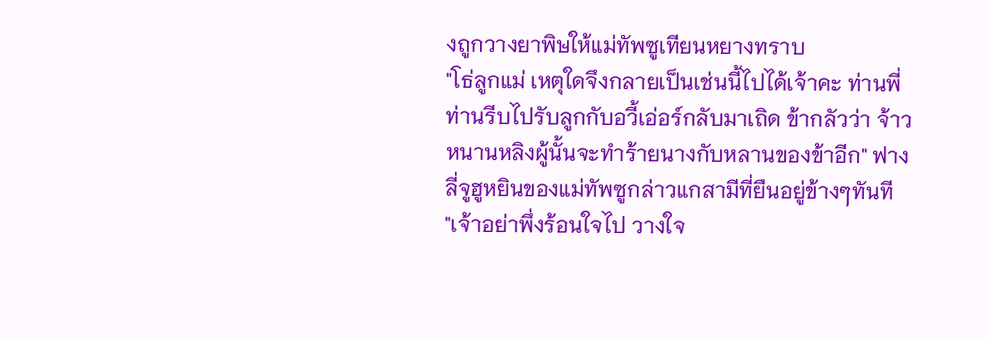งถูกวางยาพิษให้แม่ทัพซูเทียนหยางทราบ
"โธ่ลูกแม่ เหตุใดจึงกลายเป็นเช่นนี้ไปได้เจ้าคะ ท่านพี่ท่านรีบไปรับลูกกับอวี้เอ่อร์กลับมาเถิด ข้ากลัวว่า จ้าวหนานหลิงผู้นั้นจะทำร้ายนางกับหลานของข้าอีก" ฟางลี่จูฮูหยินของแม่ทัพซูกล่าวแกสามีที่ยืนอยู่ข้างๆทันที
"เจ้าอย่าพึ่งร้อนใจไป วางใจ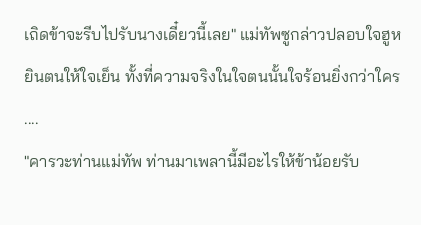เถิดข้าจะรีบไปรับนางเดี๋ยวนี้เลย" แม่ทัพซูกล่าวปลอบใจฮูหยินตนให้ใจเย็น ทั้งที่ความจริงในใจตนนั้นใจร้อนยิ่งกว่าใคร
....
"คารวะท่านแม่ทัพ ท่านมาเพลานี้มีอะไรให้ข้าน้อยรับ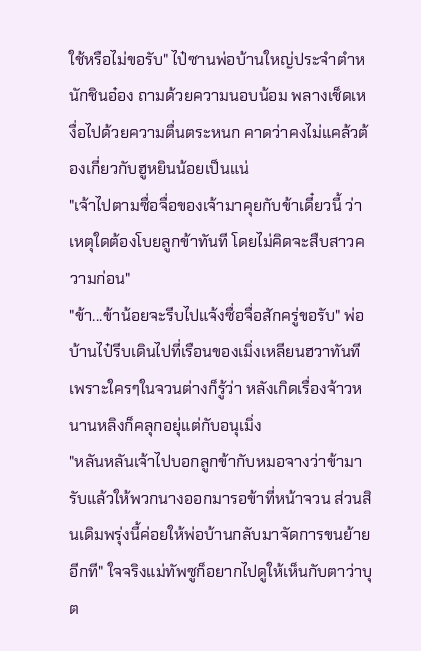ใช้หรือไม่ขอรับ" ไป๋ซานพ่อบ้านใหญ่ประจำตำหนักชินอ๋อง ถามด้วยความนอบน้อม พลางเช็ดเหงื่อไปด้วยความตื่นตระหนก คาดว่าคงไม่แคล้วต้องเกี่ยวกับฮูหยินน้อยเป็นแน่
"เจ้าไปตามซื่อจื่อของเจ้ามาคุยกับข้าเดี๋ยวนี้ ว่าเหตุใดต้องโบยลูกข้าทันที โดยไม่คิดจะสืบสาวความก่อน"
"ข้า...ข้าน้อยจะรีบไปแจ้งซื่อจื่อสักครู่ขอรับ" พ่อบ้านไป๋รีบเดินไปที่เรือนของเมิ่งเหลียนฮวาทันที เพราะใครๆในจวนต่างก็รู้ว่า หลังเกิดเรื่องจ้าวหนานหลิงก็คลุกอยุ่แต่กับอนุเมิ่ง
"หลันหลันเจ้าไปบอกลูกข้ากับหมอจางว่าข้ามารับแล้วให้พวกนางออกมารอข้าที่หน้าจวน ส่วนสินเดิมพรุ่งนี้ค่อยให้พ่อบ้านกลับมาจัดการขนย้ายอีกที" ใจจริงแม่ทัพซูก็อยากไปดูให้เห็นกับตาว่าบุต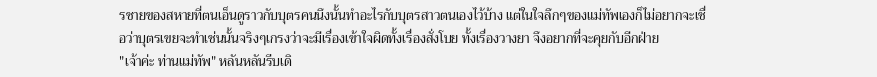รชายของสหายที่ตนเอ็นดูราวกับบุตรคนนึงนั้นทำอะไรกับบุตรสาวตนเองไว้บ้าง แต่ในใจลึกๆของแม่ทัพเองก็ไม่อยากจะเชื่อว่าบุตรเขยจะทำเช่นนั้นจริงๆเกรงว่าจะมีเรื่องเข้าใจผิดทั้งเรื่องสั่งโบย ทั้งเรื่องวางยา จึงอยากที่จะคุยกับอีกฝ่าย
"เจ้าค่ะ ท่านแม่ทัพ" หลันหลันรีบเดิ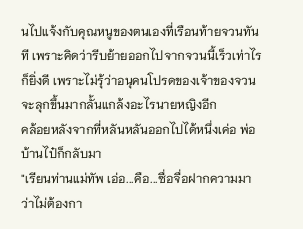นไปแจ้งกับคุณหนูของตนเองที่เรือนท้ายจวนทันที เพราะคิดว่ารีบย้ายออกไปจากจวนนี้เร็วเท่าไรก็ยิ่งดี เพราะไม่รุ้ว่าอนุคนโปรดของเจ้าของจวนจะลุกขึ้นมากลั้นแกล้งอะไรนายหญิงอีก
คล้อยหลังจากที่หลันหลันออกไปได้หนึ่งเค่อ พ่อบ้านไป๋ก็กลับมา
"เรียนท่านแม่ทัพ เอ่อ...คือ...ซื่อจื่อฝากความมาว่าไม่ต้องกา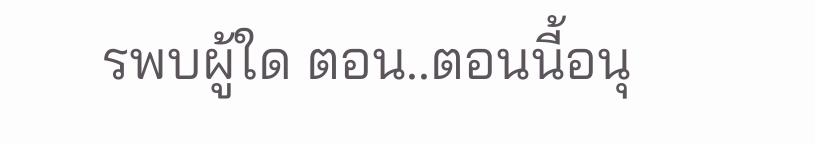รพบผู้ใด ตอน..ตอนนี้อนุ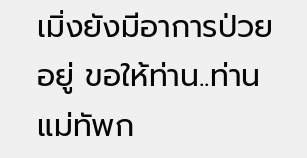เมิ่งยังมีอาการป่วยอยู่ ขอให้ท่าน..ท่านแม่ทัพก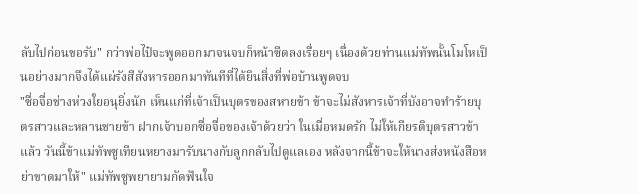ลับไปก่อนขอรับ" กว่าพ่อไป๋จะพูดออกมาจนจบก็หน้าซีดลงเรื่อยๆ เนื่องด้วยท่านแม่ทัพนั้นโมโหเป็นอย่างมากจึงได้แผ่รังสีสังหารออกมาทันทีที่ได้ยินสิ่งที่พ่อบ้านพูดจบ
"ซื่อจื่อช่างห่วงใยอนุยิ่งนัก เห็นแก่ที่เจ้าเป็นบุตรของสหายข้า ข้าจะไม่สังหารเจ้าที่บังอาจทำร้ายบุตรสาวและหลานชายข้า ฝากเจ้าบอกซื่อจื่อของเจ้าด้วยว่า ในเมื่อหมดรัก ไม่ให้เกียรติบุตรสาวข้าแล้ว วันนี้ข้าแม่ทัพซูเทียนหยางมารับนางกับลูกกลับไปดูแลเอง หลังจากนี้ข้าจะให้นางส่งหนังสือหย่าขาดมาให้" แม่ทัพซูพยายามกัดฟันใจ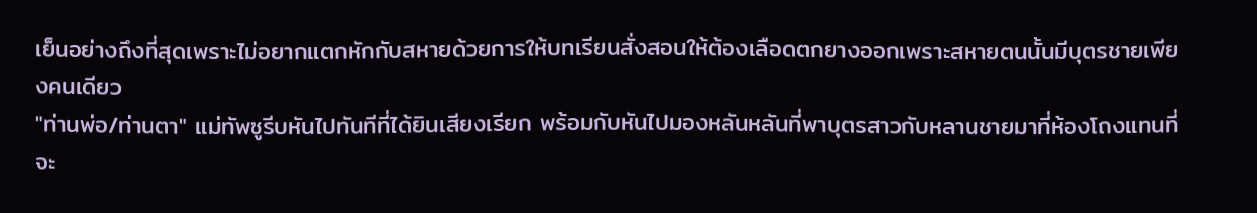เย็นอย่างถึงที่สุดเพราะไม่อยากแตกหักกับสหายด้วยการให้บทเรียนสั่งสอนให้ต้องเลือดตกยางออกเพราะสหายตนนั้นมีบุตรชายเพียงคนเดียว
"ท่านพ่อ/ท่านตา" แม่ทัพซูรีบหันไปทันทีที่ได้ยินเสียงเรียก พร้อมกับหันไปมองหลันหลันที่พาบุตรสาวกับหลานชายมาที่ห้องโถงแทนที่จะ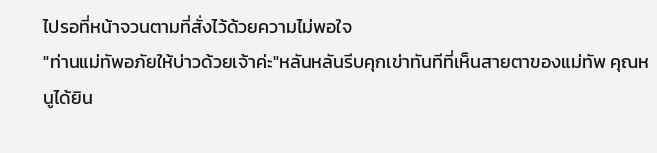ไปรอที่หน้าจวนตามที่สั่งไว้ด้วยความไม่พอใจ
"ท่านแม่ทัพอภัยให้บ่าวด้วยเจ้าค่ะ"หลันหลันรีบคุกเข่าทันทีที่เห็นสายตาของแม่ทัพ คุณหนูได้ยิน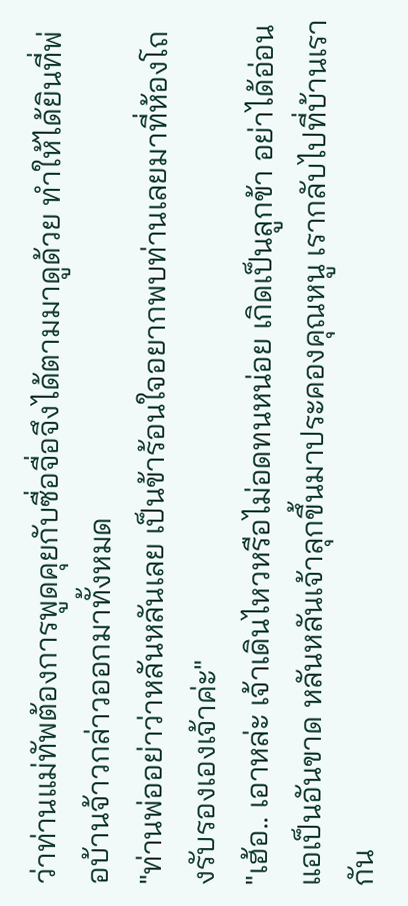ว่าท่านแม่ทัพต้องการพูดคุยกับซื่อจื่อจึงได้ตามมาดูด้วย ทำให้ได้ยินที่พ่อบ้านจ้าวกล่าวออกมาทั้งหมด
"ท่านพ่ออย่าว่าหลันหลันเลย เป็นข้าร้อนใจอยากพบท่านเลยมาที่ห้องโถงรับรองเองเจ้าค่ะ"
"เฮ้อ.. เอาหล่ะ เจ้าเดินไหวหรือไม่อดทนหน่อย เกิดเป็นลูกข้า อย่าได้อ่อนแอเป็นอันขาด หลันหลันเจ้าลุกขึ้นมาประคองคุณหนู เรากลับไปที่บ้านเรากัน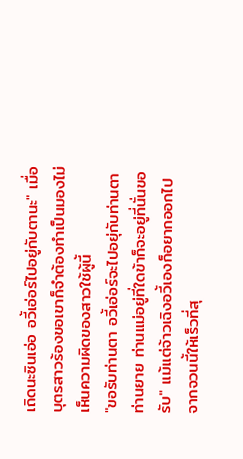เถิดนะซินเอ่อ อวี้เอ่อร์ไปอยู่กับตานะ" เมื่อบุตรสาวร้องขอเขาก็จำต้องทำเป็นมองไม่เห็นความผิดของสาวใช้ผู้นี้
"ขอรับท่านตา อวี้เอ่อร์จะไปอยุ่กับท่านตาท่านยาย ท่านแม่อยู่ที่ใดข้าก็จะอยู่ที่นั่นขอรับ" แม้แต่จ้าวเฉิงอวี้เองก็อยากออกไปจากจวนนี้ให้เร็วที่สุ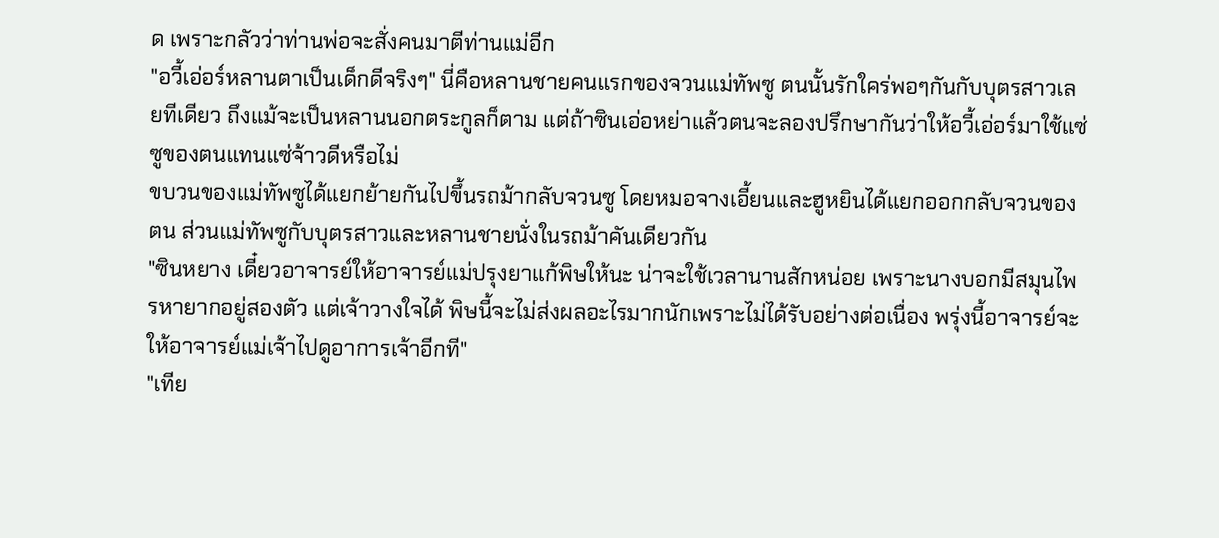ด เพราะกลัวว่าท่านพ่อจะสั่งคนมาตีท่านแม่อีก
"อวี้เอ่อร์หลานตาเป็นเด็กดีจริงๆ" นี่คือหลานชายคนแรกของจวนแม่ทัพซู ตนนั้นรักใคร่พอๆกันกับบุตรสาวเลยทีเดียว ถึงแม้จะเป็นหลานนอกตระกูลก็ตาม แต่ถ้าซินเอ่อหย่าแล้วตนจะลองปรึกษากันว่าให้อวี้เอ่อร์มาใช้แซ่ซูของตนแทนแซ่จ้าวดีหรือไม่
ขบวนของแม่ทัพซูได้แยกย้ายกันไปขึ้นรถม้ากลับจวนซู โดยหมอจางเอี้ยนและฮูหยินได้แยกออกกลับจวนของตน ส่วนแม่ทัพซูกับบุตรสาวและหลานชายนั่งในรถม้าคันเดียวกัน
"ซินหยาง เดี๋ยวอาจารย์ให้อาจารย์แม่ปรุงยาแก้พิษให้นะ น่าจะใช้เวลานานสักหน่อย เพราะนางบอกมีสมุนไพรหายากอยู่สองตัว แต่เจ้าวางใจได้ พิษนี้จะไม่ส่งผลอะไรมากนักเพราะไม่ได้รับอย่างต่อเนื่อง พรุ่งนี้อาจารย์จะให้อาจารย์แม่เจ้าไปดูอาการเจ้าอีกที"
"เทีย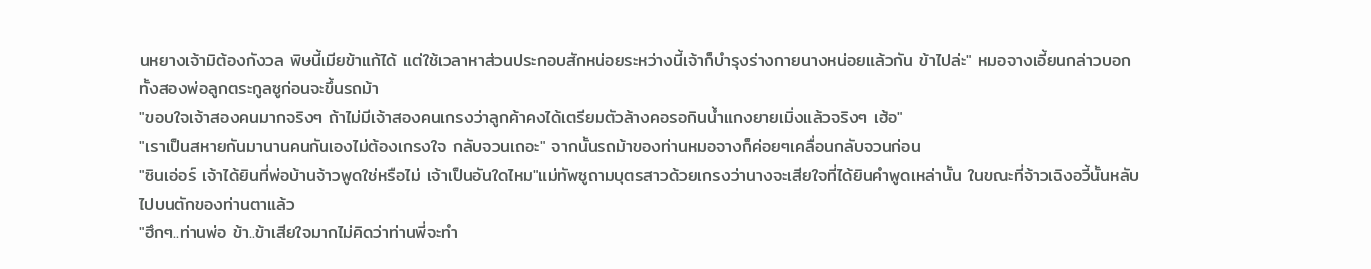นหยางเจ้ามิต้องกังวล พิษนี้เมียข้าแก้ได้ แต่ใช้เวลาหาส่วนประกอบสักหน่อยระหว่างนี้เจ้าก็บำรุงร่างกายนางหน่อยแล้วกัน ข้าไปล่ะ" หมอจางเอี้ยนกล่าวบอกทั้งสองพ่อลูกตระกูลซูก่อนจะขึ้นรถม้า
"ขอบใจเจ้าสองคนมากจริงๆ ถ้าไม่มีเจ้าสองคนเกรงว่าลูกค้าคงได้เตรียมตัวล้างคอรอกินน้ำแกงยายเมิ่งแล้วจริงๆ เฮ้อ"
"เราเป็นสหายกันมานานคนกันเองไม่ต้องเกรงใจ กลับจวนเถอะ" จากนั้นรถม้าของท่านหมอจางก็ค่อยๆเคลื่อนกลับจวนก่อน
"ซินเอ่อร์ เจ้าได้ยินที่พ่อบ้านจ้าวพูดใช่หรือไม่ เจ้าเป็นอันใดไหม"แม่ทัพซูถามบุตรสาวด้วยเกรงว่านางจะเสียใจที่ได้ยินคำพูดเหล่านั้น ในขณะที่จ้าวเฉิงอวี้นั้นหลับไปบนตักของท่านตาแล้ว
"ฮึกๆ..ท่านพ่อ ข้า..ข้าเสียใจมากไม่คิดว่าท่านพี่จะทำ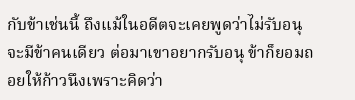กับข้าเช่นนี้ ถึงแม้ในอดีตจะเคยพูดว่าไม่รับอนุจะมีข้าคนเดียว ต่อมาเขาอยากรับอนุ ข้าก็ยอมถอยให้ก้าวนึงเพราะคิดว่า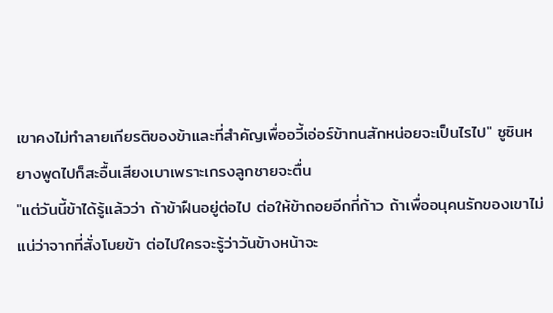เขาคงไม่ทำลายเกียรติของข้าและที่สำคัญเพื่ออวี้เอ่อร์ข้าทนสักหน่อยจะเป็นไรไป" ซูซินหยางพูดไปก็สะอื้นเสียงเบาเพราะเกรงลูกชายจะตื่น
"แต่วันนี้ข้าได้รู้แล้วว่า ถ้าข้าฝืนอยู่ต่อไป ต่อให้ข้าถอยอีกกี่ก้าว ถ้าเพื่ออนุคนรักของเขาไม่แน่ว่าจากที่สั่งโบยข้า ต่อไปใครจะรู้ว่าวันข้างหน้าจะ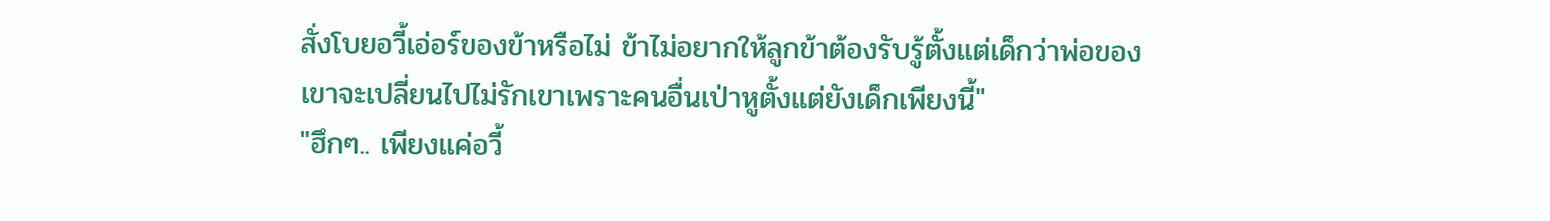สั่งโบยอวี้เอ่อร์ของข้าหรือไม่ ข้าไม่อยากให้ลูกข้าต้องรับรู้ตั้งแต่เด็กว่าพ่อของเขาจะเปลี่ยนไปไม่รักเขาเพราะคนอื่นเป่าหูตั้งแต่ยังเด็กเพียงนี้"
"ฮึกๆ.. เพียงแค่อวี้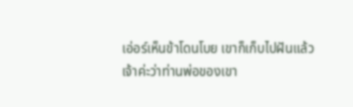เอ่อร์เห็นข้าโดนโบย เขาก็เก็บไปฝันแล้วเจ้าค่ะว่าท่านพ่อของเขา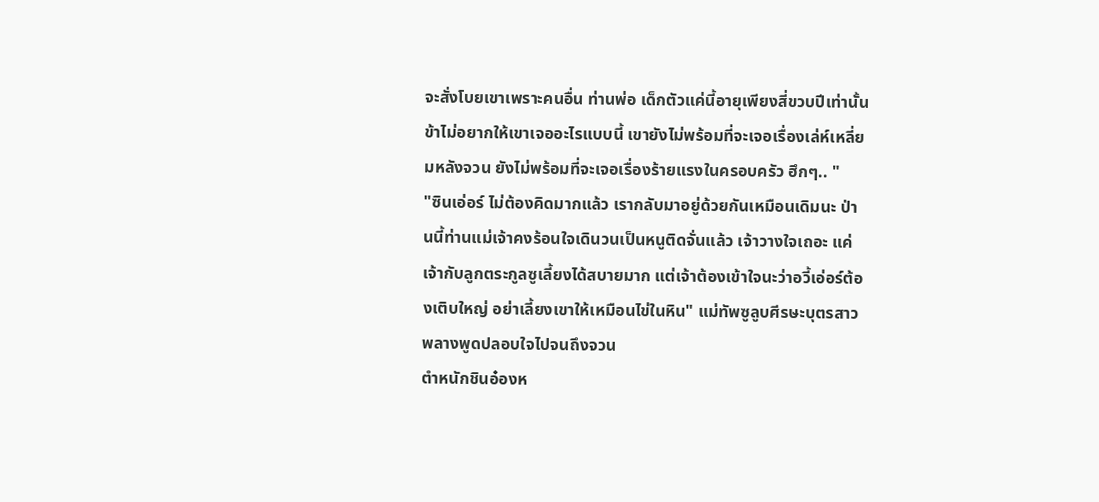จะสั่งโบยเขาเพราะคนอื่น ท่านพ่อ เด็กตัวแค่นี้อายุเพียงสี่ขวบปีเท่านั้น ข้าไม่อยากให้เขาเจออะไรแบบนี้ เขายังไม่พร้อมที่จะเจอเรื่องเล่ห์เหลี่ยมหลังจวน ยังไม่พร้อมที่จะเจอเรื่องร้ายแรงในครอบครัว ฮึกๆ.. "
"ซินเอ่อร์ ไม่ต้องคิดมากแล้ว เรากลับมาอยู่ด้วยกันเหมือนเดิมนะ ป่านนี้ท่านแม่เจ้าคงร้อนใจเดินวนเป็นหนูติดจั่นแล้ว เจ้าวางใจเถอะ แค่เจ้ากับลูกตระกูลซูเลี้ยงได้สบายมาก แต่เจ้าต้องเข้าใจนะว่าอวี้เอ่อร์ต้องเติบใหญ่ อย่าเลี้ยงเขาให้เหมือนไข่ในหิน" แม่ทัพซูลูบศีรษะบุตรสาวพลางพูดปลอบใจไปจนถึงจวน
ตำหนักชินอ๋องห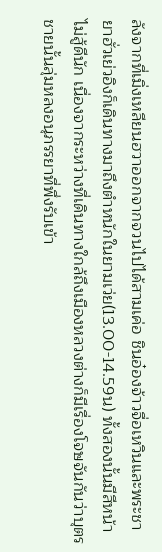ลังจากที่เมิ่งเหลียนฮวาออกจากจวนไปได้สามเค่อ ชินอ๋องจ้าวจื่อเหวินและพระชายาฮั่วเย่วอิงก็เดินทางมาถึงตำหนักในยามเว่ย(13.00-14.59น) ทั้งสองนั้นมีสีหน้าไม่สู้ดีนัก เนื่องจากระหว่างที่เดินทางใกล้ถึงเมืองหลวงต่างก็มีเรื่องโจษจันกันว่าบุตรชายนั้นลุ่มหลงอนุภรรยาที่พึ่งรับเข้า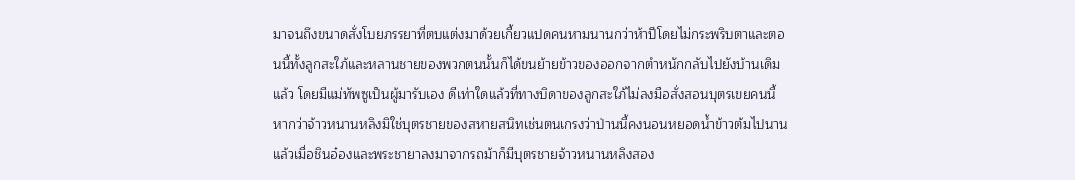มาจนถึงขนาดสั่งโบยภรรยาที่ตบแต่งมาด้วยเกี้ยวแปดคนหามนานกว่าห้าปีโดยไม่กระพริบตาและตอนนี้ทั้งลูกสะใภ้และหลานชายของพวกตนนั้นก็ได้ขนย้ายข้าวของออกจากตำหนักกลับไปยังบ้านเดิมแล้ว โดยมีแม่ทัพซูเป็นผู้มารับเอง ดีเท่าใดแล้วที่ทางบิดาของลูกสะใภ้ไม่ลงมือสั่งสอนบุตรเขยคนนี้หากว่าจ้าวหนานหลิงมิใช่บุตรชายของสหายสนิทเช่นตนเกรงว่าป่านนี้คงนอนหยอดน้ำข้าวต้มไปนานแล้วเมื่อชินอ๋องและพระชายาลงมาจากรถม้าก็มีบุตรชายจ้าวหนานหลิงสอง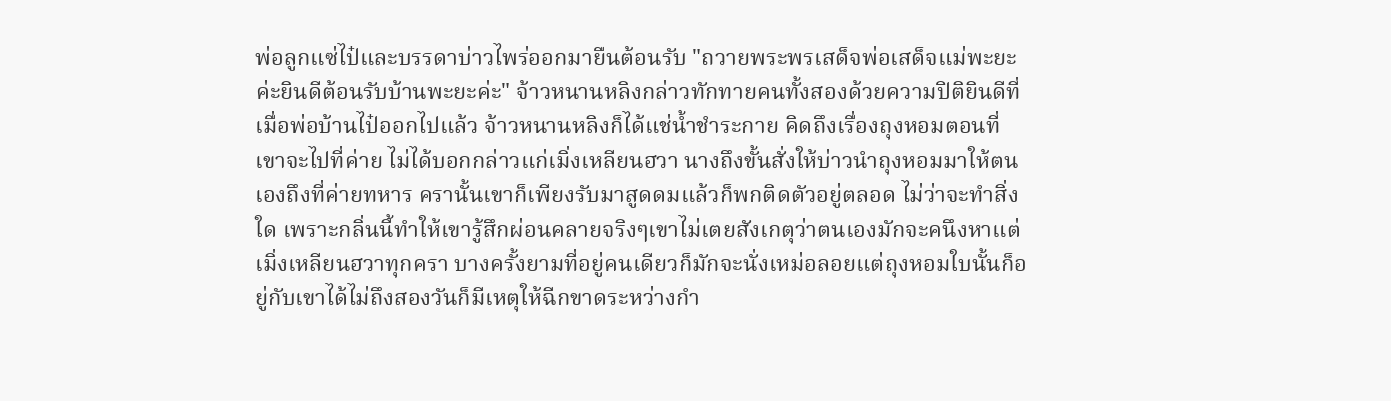พ่อลูกแซ่ไป๋และบรรดาบ่าวไพร่ออกมายืนต้อนรับ "ถวายพระพรเสด็จพ่อเสด็จแม่พะยะค่ะยินดีต้อนรับบ้านพะยะค่ะ" จ้าวหนานหลิงกล่าวทักทายคนทั้งสองด้วยความปิติยินดีที่
เมื่อพ่อบ้านไป๋ออกไปแล้ว จ้าวหนานหลิงก็ได้แช่น้ำชำระกาย คิดถึงเรื่องถุงหอมตอนที่เขาจะไปที่ค่าย ไม่ได้บอกกล่าวแก่เมิ่งเหลียนฮวา นางถึงขั้นสั่งให้บ่าวนำถุงหอมมาให้ตนเองถึงที่ค่ายทหาร ครานั้นเขาก็เพียงรับมาสูดดมแล้วก็พกติดตัวอยู่ตลอด ไม่ว่าจะทำสิ่งใด เพราะกลิ่นนี้ทำให้เขารู้สึกผ่อนคลายจริงๆเขาไม่เตยสังเกตุว่าตนเองมักจะคนึงหาแต่เมิ่งเหลียนฮวาทุกครา บางครั้งยามที่อยู่คนเดียวก็มักจะนั่งเหม่อลอยแต่ถุงหอมใบนั้นก็อยู่กับเขาได้ไม่ถึงสองวันก็มีเหตุให้ฉีกขาดระหว่างกำ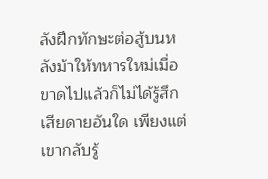ลังฝึกทักษะต่อสู้บนหลังม้าให้ทหารใหม่เมื่อขาดไปแล้วก็ไม่ได้รู้สึกเสียดายอันใด เพียงแต่เขากลับรู้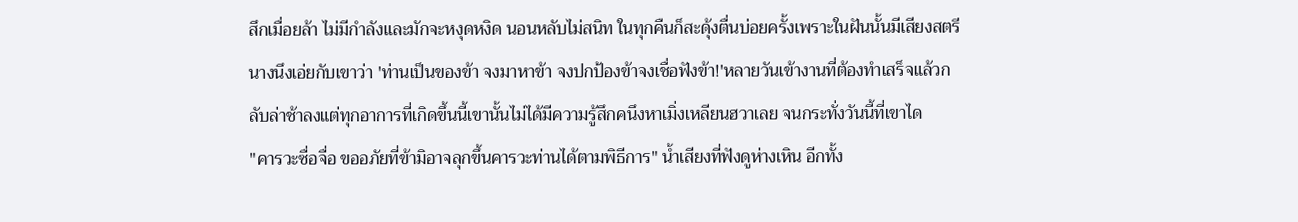สึกเมื่อยล้า ไม่มีกำลังและมักจะหงุดหงิด นอนหลับไม่สนิท ในทุกคืนก็สะดุ้งตื่นบ่อยครั้งเพราะในฝันนั้นมีเสียงสตรีนางนึงเอ่ยกับเขาว่า 'ท่านเป็นของข้า จงมาหาข้า จงปกป้องข้าจงเชื่อฟังข้า!'หลายวันเข้างานที่ต้องทำเสร็จแล้วกลับล่าช้าลงแต่ทุกอาการที่เกิดขึ้นนี้เขานั้นไม่ได้มีความรู้สึกคนึงหาเมิ่งเหลียนฮวาเลย จนกระทั่งวันนี้ที่เขาได
"คารวะซื่อจื่อ ขออภัยที่ข้ามิอาจลุกขึ้นคารวะท่านได้ตามพิธีการ" น้ำเสียงที่ฟังดูห่างเหิน อีกทั้ง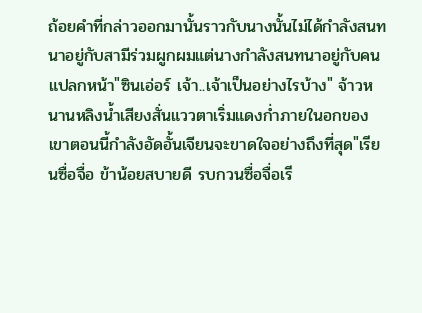ถ้อยคำที่กล่าวออกมานั้นราวกับนางนั้นไม่ได้กำลังสนทนาอยู่กับสามีร่วมผูกผมแต่นางกำลังสนทนาอยู่กับคนแปลกหน้า"ซินเอ่อร์ เจ้า..เจ้าเป็นอย่างไรบ้าง" จ้าวหนานหลิงน้ำเสียงสั่นแววตาเริ่มแดงก่ำภายในอกของเขาตอนนี้กำลังอัดอั้นเจียนจะขาดใจอย่างถึงที่สุด"เรียนซื่อจื่อ ข้าน้อยสบายดี รบกวนซื่อจื่อเรี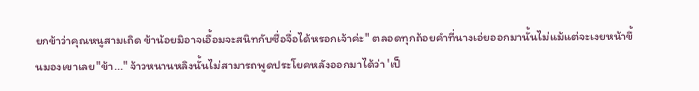ยกข้าว่าคุณหนูสามเถิด ข้าน้อยมิอาจเอื้อมจะสนิทกับซื่อจื่อได้หรอกเจ้าค่ะ" ตลอดทุกถ้อยคำที่นางเอ่ยออกมานั้นไม่แม้แต่จะเงยหน้าขึ้นมองเขาเลย"ข้า..." จ้าวหนานหลิงนั้นไม่สามารถพูดประโยคหลังออกมาได้ว่า 'เป็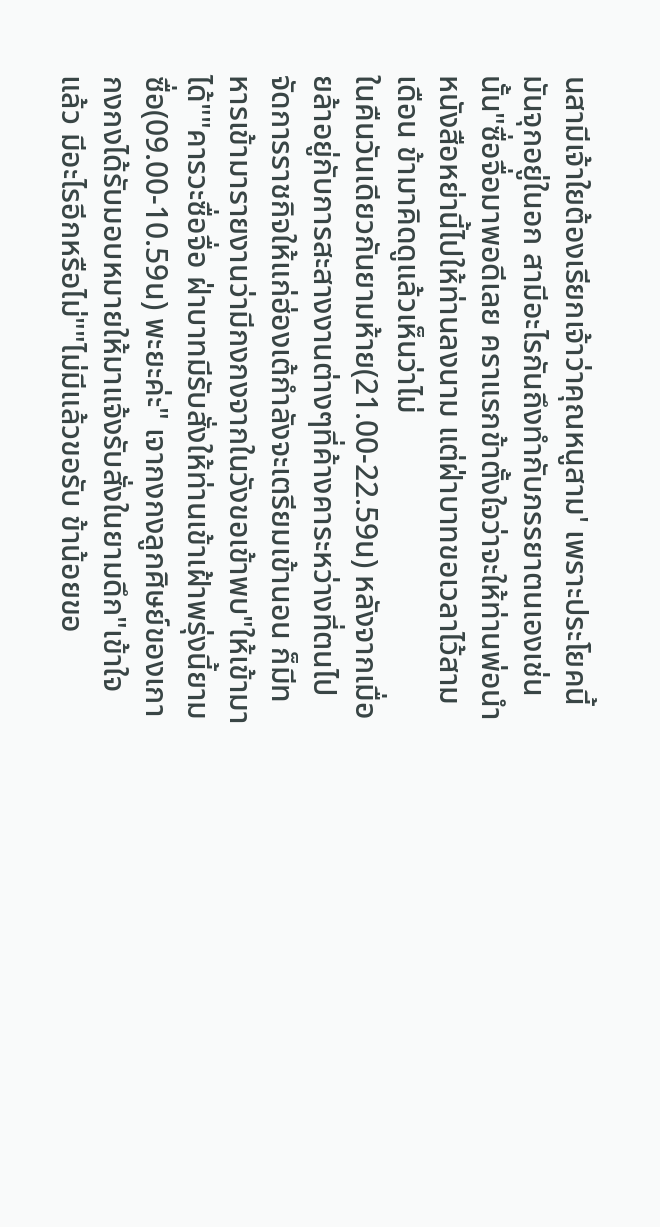นสามีเจ้าใยต้องเรียกเจ้าว่าคุณหนูสาม' เพราะประโยคนี้มันจุกอยู่ในอก สามีอะไรกันถึงทำกับภรรยาตนเองเช่นนั้น"ซื่อจื่อมาพอดีเลย คราแรกข้าตั้งใจว่าจะให้ท่านพ่อนำหนังสือหย่านี้ไปให้ท่านลงนาม แต่ฝ่าบาทขอเวลาไว้สามเดือน ข้ามาคิดดูแล้วเห็นว่าไม่
ในคืนวันเดียวกันยามห้าย(21.00-22.59น) หลังจากเมื่อยล้าอยู่กับการสะสางงานต่างๆที่ค้างคาระหว่างที่ตนไปจัดการราชกิจให้แก่ฮ่องเต้กำลังจะเตรียมเข้านอน ก็มีทหารเข้ามารายงานว่ามีกงกงจากในวังขอเข้าพบ"ให้เข้ามาได้""คารวะซื่อจื่อ ฝ่าบาทมีรับสั่งให้ท่านเข้าเฝ้าพรุ่งนี้ยามซื่อ(09.00-10.59น) พะยะค่ะ" เจากงกงลูกศิษย์ของเกากงกงได้รับมอบหมายให้มาแจ้งรับสั่งในยามดึก"เข้าใจแล้ว มีอะไรอีกหรือไม่""ไม่มีแล้วขอรับ ข้าน้อยขอ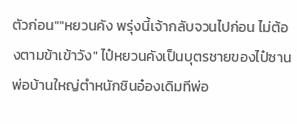ตัวก่อน""หยวนคัง พรุ่งนี้เจ้ากลับจวนไปก่อน ไม่ต้องตามข้าเข้าวัง" ไป๋หยวนคังเป็นบุตรชายของไป๋ซานพ่อบ้านใหญ่ตำหนักชินอ๋องเดิมทีพ่อ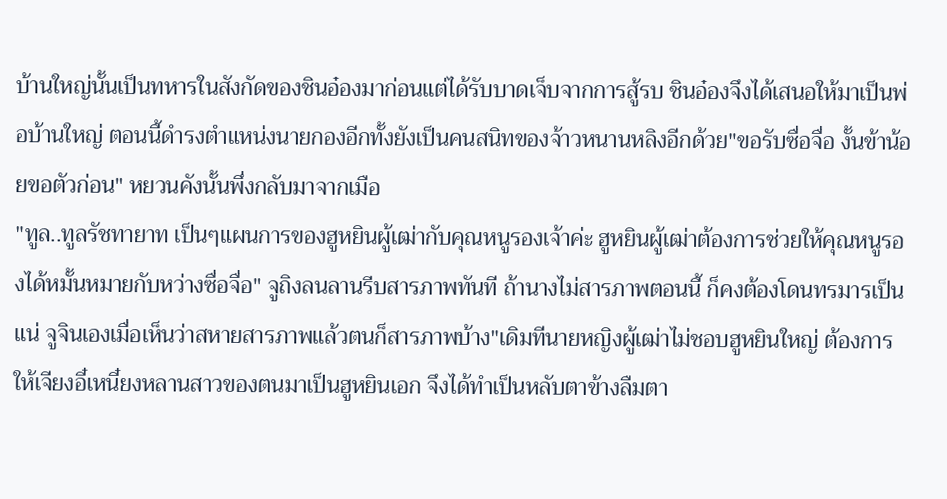บ้านใหญ่นั้นเป็นทหารในสังกัดของชินอ๋องมาก่อนแต่ได้รับบาดเจ็บจากการสู้รบ ชินอ๋องจึงได้เสนอให้มาเป็นพ่อบ้านใหญ่ ตอนนี้ดำรงตำแหน่งนายกองอีกทั้งยังเป็นคนสนิทของจ้าวหนานหลิงอีกด้วย"ขอรับซื่อจื่อ งั้นข้าน้อยขอตัวก่อน" หยวนคังนั้นพึ่งกลับมาจากเมือ
"ทูล..ทูลรัชทายาท เป็นๆแผนการของฮูหยินผู้เฒ่ากับคุณหนูรองเจ้าค่ะ ฮูหยินผู้เฒ่าต้องการช่วยให้คุณหนูรองได้หมั้นหมายกับหว่างซื่อจื่อ" จูถิงลนลานรีบสารภาพทันที ถ้านางไม่สารภาพตอนนี้ ก็คงต้องโดนทรมารเป็นแน่ จูจินเองเมื่อเห็นว่าสหายสารภาพแล้วตนก็สารภาพบ้าง"เดิมทีนายหญิงผู้เฒ่าไม่ชอบฮูหยินใหญ่ ต้องการให้เจียงอี๋เหนี๋ยงหลานสาวของตนมาเป็นฮูหยินเอก จึงได้ทำเป็นหลับตาข้างลืมตา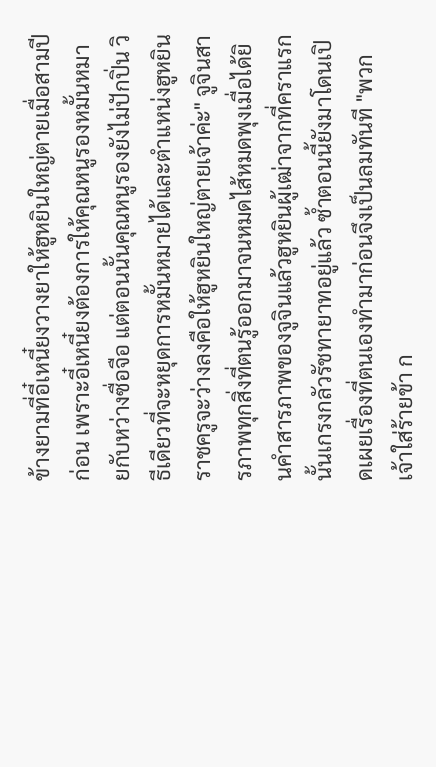ข้างยามที่อี๋เหนี๋ยงวางยาให้ฮูหยินใหญ่ตายเมื่อสามปีก่อน เพราะอี๋เหนี๋ยงต้องการให้คุณหนูรองหมั้นหมายกับหว่างซื่อจือ แต่ตอนนั้นคุณหนูรองยังไม่ปักปิ่น วิธีเดียวที่จะหยุดการหมั้นหมายได้และตำแหน่งฮูหยินราชครูจะว่างลงคือให้ฮูหยินใหญ่ตายเจ้าค่ะ" จูจินสารภาพทุกสิ่งที่ตนรู้ออกมาจนหมดไส้หมดพุงเมื่อได้ยินคำสารภาพของจูจินแล้วฮูหยินผู้เฒ่าจากที่คราแรกนั้นเกรงกลัวรัชทายาทอยู่แล้ว ซ้ำตอนนี้ยังมาโดนเปิดเผยเรื่องที่ตนเองทำมาก่อนจึงเป็นลมทันที "พวกเจ้าใส่ร้ายข้า ก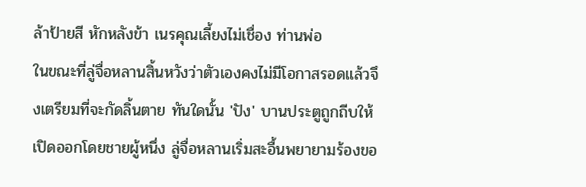ล้าป้ายสี หักหลังข้า เนรคุณเลี้ยงไม่เชื่อง ท่านพ่อ
ในขณะที่ลู่จื่อหลานสิ้นหวังว่าตัวเองคงไม่มีโอกาสรอดแล้วจึงเตรียมที่จะกัดลิ้นตาย ทันใดนั้น 'ปัง' บานประตูถูกถีบให้เปิดออกโดยชายผู้หนึ่ง ลู่จื่อหลานเริ่มสะอื้นพยายามร้องขอ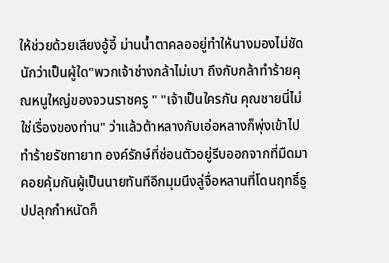ให้ช่วยด้วยเสียงอู้อี้ ม่านน้ำตาคลออยู่ทำให้นางมองไม่ชัดนักว่าเป็นผู้ใด"พวกเจ้าช่างกล้าไม่เบา ถึงกับกล้าทำร้ายคุณหนูใหญ่ของจวนราชครู " "เจ้าเป็นใครกัน คุณชายนี่ไม่ใช่เรื่องของท่าน" ว่าแล้วต้าหลางกับเอ่อหลางก็พุ่งเข้าไปทำร้ายรัชทายาท องค์รักษ์ที่ซ่อนตัวอยู่รีบออกจากที่มืดมาคอยคุ้มกันผู้เป็นนายทันทีอีกมุมนึงลู่จื่อหลานที่โดนฤทธิ์ธูปปลุกกำหนัดก็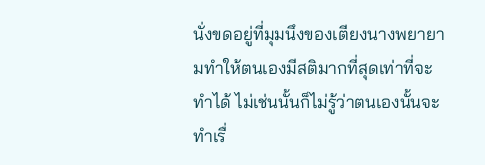นั่งขดอยู่ที่มุมนึงของเตียงนางพยายามทำให้ตนเองมีสติมากที่สุดเท่าที่จะทำได้ ไม่เช่นนั้นก็ไม่รู้ว่าตนเองนั้นจะทำเรื่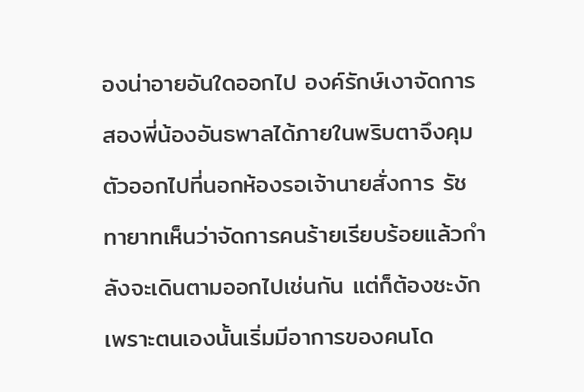องน่าอายอันใดออกไป องค์รักษ์เงาจัดการสองพี่น้องอันธพาลได้ภายในพริบตาจึงคุมตัวออกไปที่นอกห้องรอเจ้านายสั่งการ รัชทายาทเห็นว่าจัดการคนร้ายเรียบร้อยแล้วกำลังจะเดินตามออกไปเช่นกัน แต่ก็ต้องชะงักเพราะตนเองนั้นเริ่มมีอาการของคนโด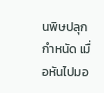นพิษปลุกกำหนัด เมื่อหันไปมอ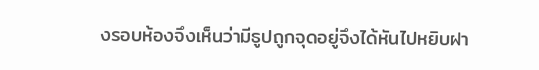งรอบห้องจึงเห็นว่ามีธูปถูกจุดอยู่จึงได้หันไปหยิบฝา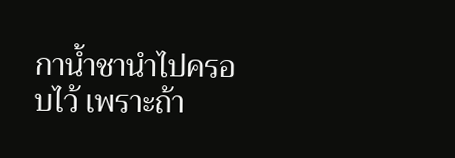กาน้ำชานำไปครอบไว้ เพราะถ้า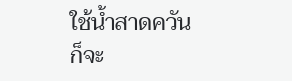ใช้น้ำสาดควันก็จะ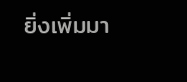ยิ่งเพิ่มมา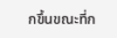กขึ้นขณะที่ก